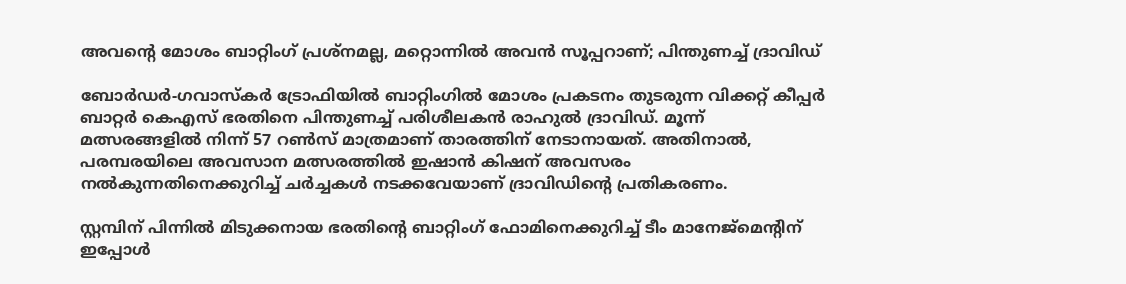അവന്റെ മോശം ബാറ്റിംഗ് പ്രശ്‌നമല്ല, മറ്റൊന്നില്‍ അവന്‍ സൂപ്പറാണ്; പിന്തുണച്ച് ദ്രാവിഡ്

ബോര്‍ഡര്‍-ഗവാസ്‌കര്‍ ട്രോഫിയില്‍ ബാറ്റിംഗില്‍ മോശം പ്രകടനം തുടരുന്ന വിക്കറ്റ് കീപ്പര്‍ ബാറ്റര്‍ കെഎസ് ഭരതിനെ പിന്തുണച്ച് പരിശീലകന്‍ രാഹുല്‍ ദ്രാവിഡ്. മൂന്ന് മത്സരങ്ങളില്‍ നിന്ന് 57 റണ്‍സ് മാത്രമാണ് താരത്തിന് നേടാനായത്. അതിനാല്‍, പരമ്പരയിലെ അവസാന മത്സരത്തില്‍ ഇഷാന്‍ കിഷന് അവസരം നല്‍കുന്നതിനെക്കുറിച്ച് ചര്‍ച്ചകള്‍ നടക്കവേയാണ് ദ്രാവിഡിന്റെ പ്രതികരണം.

സ്റ്റമ്പിന് പിന്നില്‍ മിടുക്കനായ ഭരതിന്റെ ബാറ്റിംഗ് ഫോമിനെക്കുറിച്ച് ടീം മാനേജ്മെന്റിന് ഇപ്പോള്‍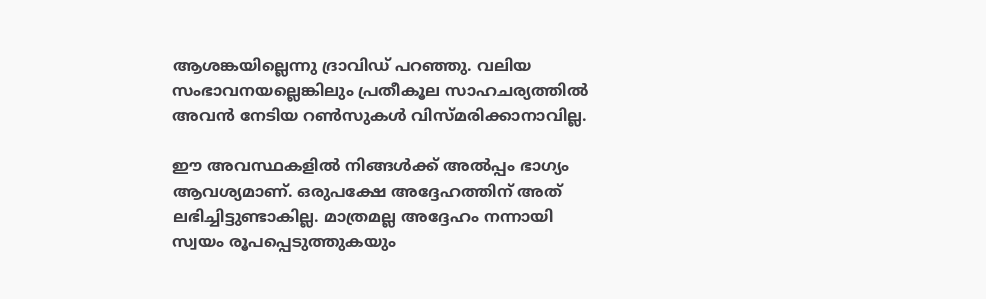ആശങ്കയില്ലെന്നു ദ്രാവിഡ് പറഞ്ഞു. വലിയ സംഭാവനയല്ലെങ്കിലും പ്രതീകൂല സാഹചര്യത്തില്‍ അവന്‍ നേടിയ റണ്‍സുകള്‍ വിസ്മരിക്കാനാവില്ല.

ഈ അവസ്ഥകളില്‍ നിങ്ങള്‍ക്ക് അല്‍പ്പം ഭാഗ്യം ആവശ്യമാണ്. ഒരുപക്ഷേ അദ്ദേഹത്തിന് അത് ലഭിച്ചിട്ടുണ്ടാകില്ല. മാത്രമല്ല അദ്ദേഹം നന്നായി സ്വയം രൂപപ്പെടുത്തുകയും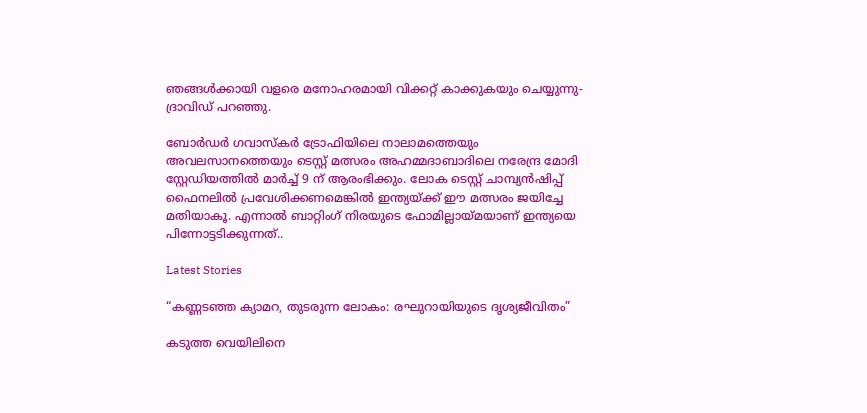ഞങ്ങള്‍ക്കായി വളരെ മനോഹരമായി വിക്കറ്റ് കാക്കുകയും ചെയ്യുന്നു- ദ്രാവിഡ് പറഞ്ഞു.

ബോര്‍ഡര്‍ ഗവാസ്‌കര്‍ ട്രോഫിയിലെ നാലാമത്തെയും അവലസാനത്തെയും ടെസ്റ്റ് മത്സരം അഹമ്മദാബാദിലെ നരേന്ദ്ര മോദി സ്റ്റേഡിയത്തില്‍ മാര്‍ച്ച് 9 ന് ആരംഭിക്കും. ലോക ടെസ്റ്റ് ചാമ്പ്യന്‍ഷിപ്പ് ഫൈനലില്‍ പ്രവേശിക്കണമെങ്കില്‍ ഇന്ത്യയ്ക്ക് ഈ മത്സരം ജയിച്ചേ മതിയാകൂ. എന്നാല്‍ ബാറ്റിംഗ് നിരയുടെ ഫോമില്ലായ്മയാണ് ഇന്ത്യയെ പിന്നോട്ടടിക്കുന്നത്..

Latest Stories

“കണ്ണടഞ്ഞ ക്യാമറ, തുടരുന്ന ലോകം: രഘുറായിയുടെ ദൃശ്യജീവിതം”

കടുത്ത വെയിലിനെ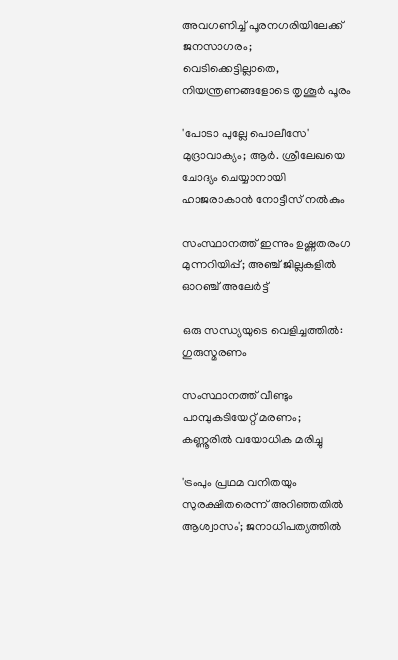അവഗണിച്ച് പൂരനഗരിയിലേക്ക് ജനസാഗരം; വെടിക്കെട്ടില്ലാതെ, നിയന്ത്രണങ്ങളോടെ തൃശൂർ പൂരം

'പോടാ പുല്ലേ പൊലീസേ' മുദ്രാവാക്യം; ആർ. ശ്രീലേഖയെ ചോദ്യം ചെയ്യാനായി ഹാജരാകാൻ നോട്ടീസ് നൽകും

സംസ്ഥാനത്ത് ഇന്നും ഉഷ്ണതരംഗ മുന്നറിയിപ്പ്; അഞ്ച് ജില്ലകളിൽ ഓറഞ്ച് അലേർട്ട്

ഒരു സന്ധ്യയുടെ വെളിച്ചത്തിൽ: ഗുരുസ്മരണം

സംസ്ഥാനത്ത് വീണ്ടും പാമ്പുകടിയേറ്റ് മരണം; കണ്ണൂരില്‍ വയോധിക മരിച്ചു

'ട്രംപും പ്രഥമ വനിതയും സുരക്ഷിതരെന്ന് അറിഞ്ഞതിൽ ആശ്വാസം'; ജനാധിപത്യത്തിൽ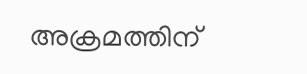അക്രമത്തിന്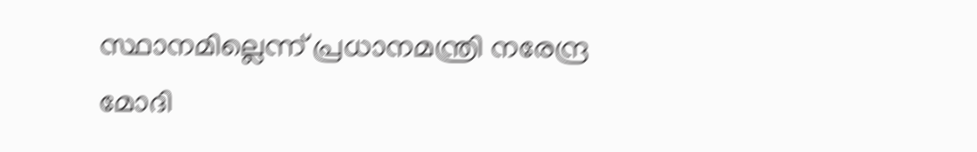സ്ഥാനമില്ലെന്ന് പ്രധാനമന്ത്രി നരേന്ദ്ര മോദി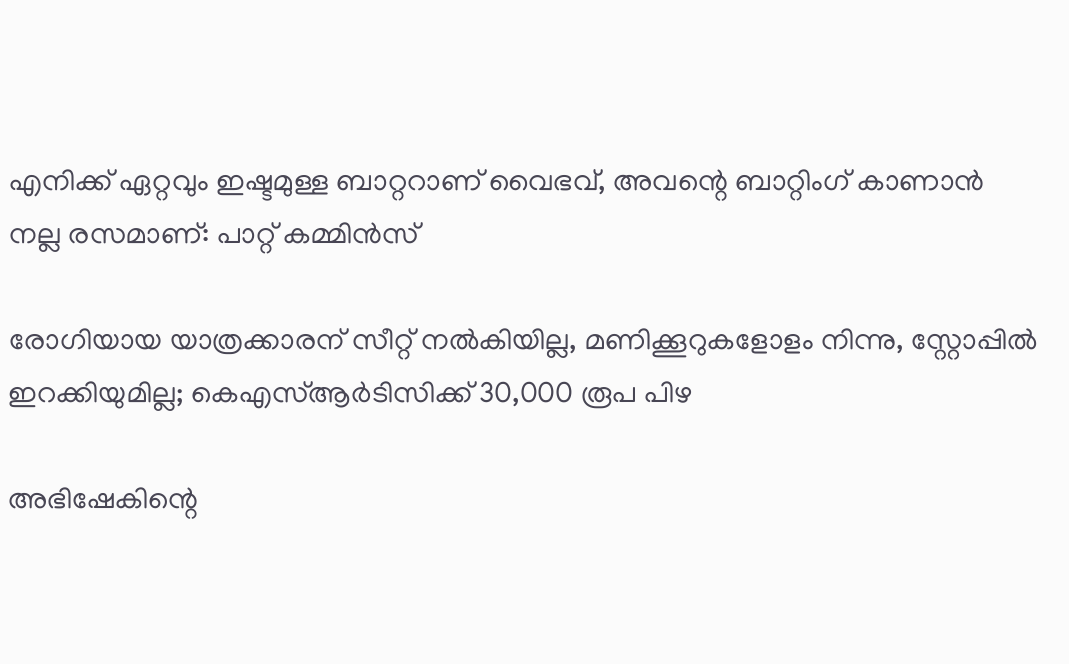എനിക്ക് ഏറ്റവും ഇഷ്ടമുള്ള ബാറ്ററാണ് വൈഭവ്, അവന്റെ ബാറ്റിംഗ് കാണാൻ നല്ല രസമാണ്: പാറ്റ് കമ്മിൻസ്

രോഗിയായ യാത്രക്കാരന് സീറ്റ് നല്‍കിയില്ല, മണിക്കൂറുകളോളം നിന്നു, സ്റ്റോപ്പിൽ ഇറക്കിയുമില്ല; കെഎസ്ആര്‍ടിസിക്ക് 30,000 രൂപ പിഴ

അഭിഷേകിന്റെ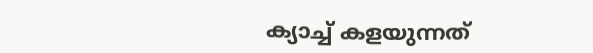ക്യാച്ച് കളയുന്നത്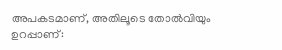അപകടമാണ്, അതിലൂടെ തോൽവിയും ഉറപ്പാണ്: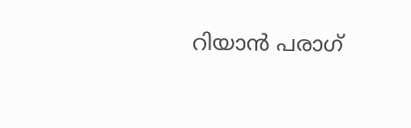റിയാൻ പരാഗ്